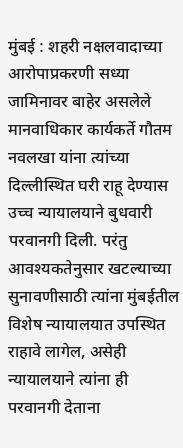मुंबई : शहरी नक्षलवादाच्या आरोपाप्रकरणी सध्या जामिनावर बाहेर असलेले मानवाधिकार कार्यकर्ते गौतम नवलखा यांना त्यांच्या दिल्लीस्थित घरी राहू देण्यास उच्च न्यायालयाने बुधवारी परवानगी दिली. परंतु आवश्यकतेनुसार खटल्याच्या सुनावणीसाठी त्यांना मुंबईतील विशेष न्यायालयात उपस्थित राहावे लागेल, असेही न्यायालयाने त्यांना ही परवानगी देताना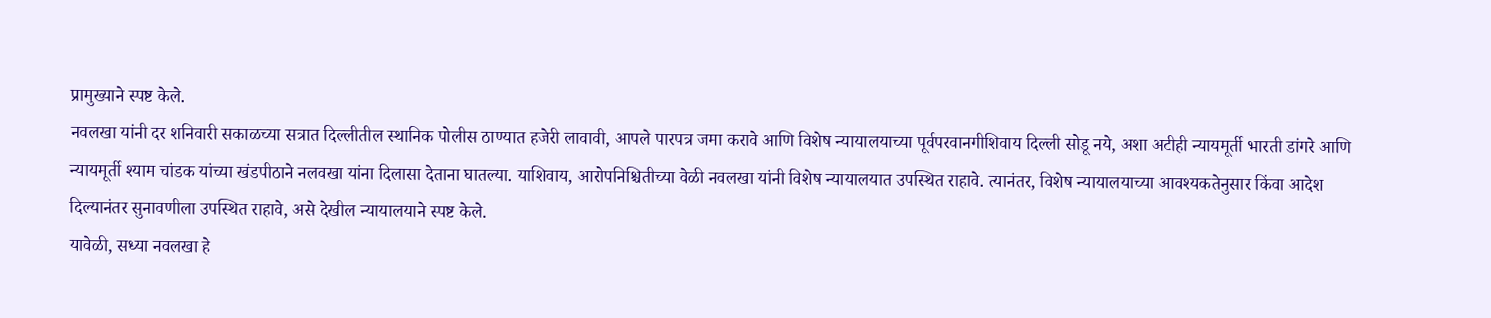प्रामुख्याने स्पष्ट केले.
नवलखा यांनी दर शनिवारी सकाळच्या सत्रात दिल्लीतील स्थानिक पोलीस ठाण्यात हजेरी लावावी, आपले पारपत्र जमा करावे आणि विशेष न्यायालयाच्या पूर्वपरवानगीशिवाय दिल्ली सोडू नये, अशा अटीही न्यायमूर्ती भारती डांगरे आणि न्यायमूर्ती श्याम चांडक यांच्या खंडपीठाने नलवखा यांना दिलासा देताना घातल्या. याशिवाय, आरोपनिश्चितीच्या वेळी नवलखा यांनी विशेष न्यायालयात उपस्थित राहावे. त्यानंतर, विशेष न्यायालयाच्या आवश्यकतेनुसार किंवा आदेश दिल्यानंतर सुनावणीला उपस्थित राहावे, असे देखील न्यायालयाने स्पष्ट केले.
यावेळी, सध्या नवलखा हे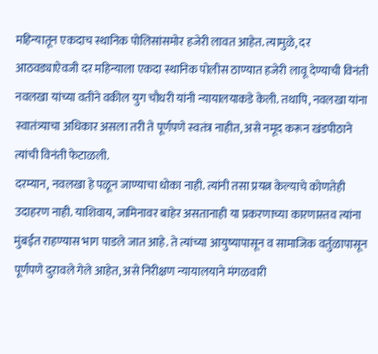महिन्यातून एकदाच स्थानिक पोलिसांसमोर हजेरी लावत आहेत. त्यामुळे, दर आठवड्याऐवजी दर महिन्याला एकदा स्थानिक पोलीस ठाण्यात हजेरी लावू देण्याची विनंती नवलखा यांच्या वतीने वकील युग चौधरी यांनी न्यायालयाकडे केली. तथापि, नवलखा यांना स्वातंत्र्याचा अधिकार असला तरी ते पूर्णपणे स्वतंत्र नाहीत, असे नमूद करून खंडपीठाने त्यांची विनंती फेटाळली.
दरम्यान, नवलखा हे पळून जाण्याचा धोका नाही. त्यांनी तसा प्रयत्न केल्याचे कोणतेही उदाहरण नाही. याशिवाय, जामिनावर बाहेर असतानाही या प्रकरणाच्या कारणास्तव त्यांना मुंबईत राहण्यास भाग पाडले जात आहे. ते त्यांच्या आयुष्यापासून व सामाजिक वर्तुळापासून पूर्णपणे दुरावले गेले आहेत, असे निरीक्षण न्यायालयाने मंगळवारी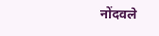नोंदवले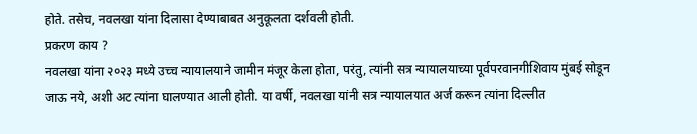होते. तसेच, नवलखा यांना दिलासा देण्याबाबत अनुकूलता दर्शवली होती.
प्रकरण काय ?
नवलखा यांना २०२३ मध्ये उच्च न्यायालयाने जामीन मंजूर केला होता, परंतु, त्यांनी सत्र न्यायालयाच्या पूर्वपरवानगीशिवाय मुंबई सोडून जाऊ नये, अशी अट त्यांना घालण्यात आली होती. या वर्षी, नवलखा यांनी सत्र न्यायालयात अर्ज करून त्यांना दिल्लीत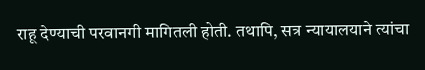राहू देण्याची परवानगी मागितली होती. तथापि, सत्र न्यायालयाने त्यांचा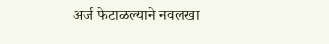अर्ज फेटाळल्याने नवलखा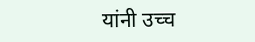यांनी उच्च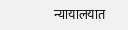न्यायालयात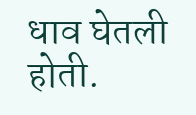धाव घेतली होती.